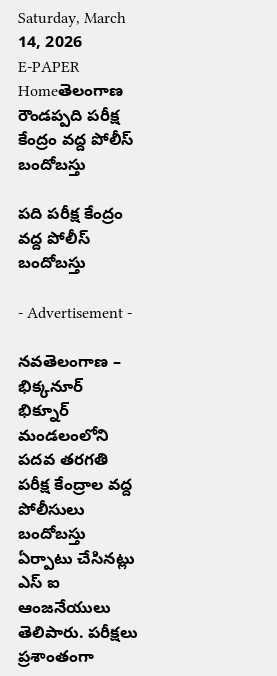Saturday, March 14, 2026
E-PAPER
Homeతెలంగాణ రౌండప్పది పరీక్ష కేంద్రం వద్ద పోలీస్ బందోబస్తు

పది పరీక్ష కేంద్రం వద్ద పోలీస్ బందోబస్తు

- Advertisement -

నవతెలంగాణ – భిక్కనూర్
భిక్నూర్ మండలంలోని పదవ తరగతి పరీక్ష కేంద్రాల వద్ద పోలీసులు బందోబస్తు ఏర్పాటు చేసినట్లు ఎస్ ఐ ఆంజనేయులు తెలిపారు. పరీక్షలు ప్రశాంతంగా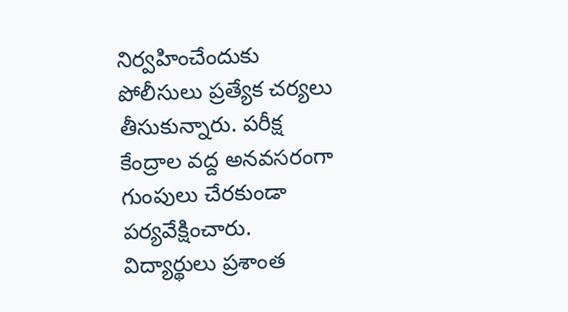నిర్వహించేందుకు పోలీసులు ప్రత్యేక చర్యలు తీసుకున్నారు. పరీక్ష కేంద్రాల వద్ద అనవసరంగా గుంపులు చేరకుండా పర్యవేక్షించారు. విద్యార్థులు ప్రశాంత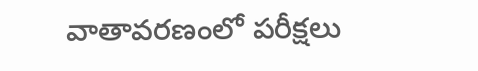వాతావరణంలో పరీక్షలు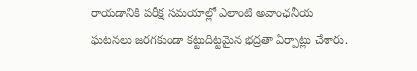రాయడానికి పరీక్ష సమయాల్లో ఎలాంటి అవాంఛనీయ ఘటనలు జరగకుండా కట్టుదిట్టమైన భద్రతా ఏర్పాట్లు చేశారు.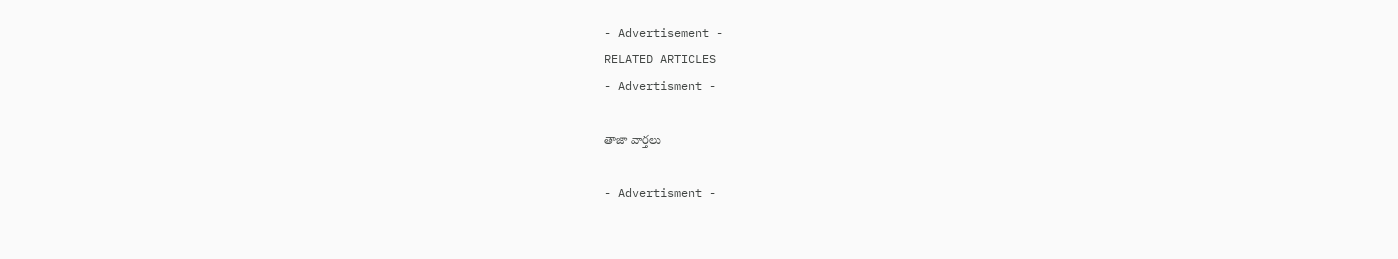- Advertisement -
RELATED ARTICLES
- Advertisment -

తాజా వార్తలు

- Advertisment -